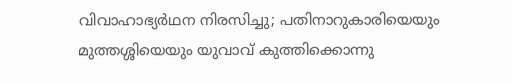വിവാഹാഭ്യർഥന നിരസിച്ചു; പതിനാറുകാരിയെയും മുത്തശ്ശിയെയും യുവാവ് കുത്തിക്കൊന്നു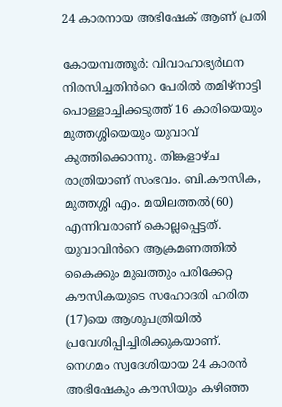24 കാരനായ അഭിഷേക് ആണ് പ്രതി

കോയമ്പത്തൂർ: വിവാഹാഭ്യർഥന നിരസിച്ചതിൻറെ പേരിൽ തമിഴ്നാട്ടി പൊള്ളാച്ചിക്കടുത്ത് 16 കാരിയെയും മുത്തശ്ശിയെയും യുവാവ് കുത്തിക്കൊന്നു. തിങ്കളാഴ്ച രാത്രിയാണ് സംഭവം. ബി.കൗസിക, മുത്തശ്ശി എം. മയിലത്തൽ(60) എന്നിവരാണ് കൊല്ലപ്പെട്ടത്. യുവാവിൻറെ ആക്രമണത്തിൽ കൈക്കും മുഖത്തും പരിക്കേറ്റ കൗസികയുടെ സഹോദരി ഹരിത (17)യെ ആശുപത്രിയിൽ പ്രവേശിപ്പിച്ചിരിക്കുകയാണ്.
നെഗമം സ്വദേശിയായ 24 കാരൻ അഭിഷേകും കൗസിയും കഴിഞ്ഞ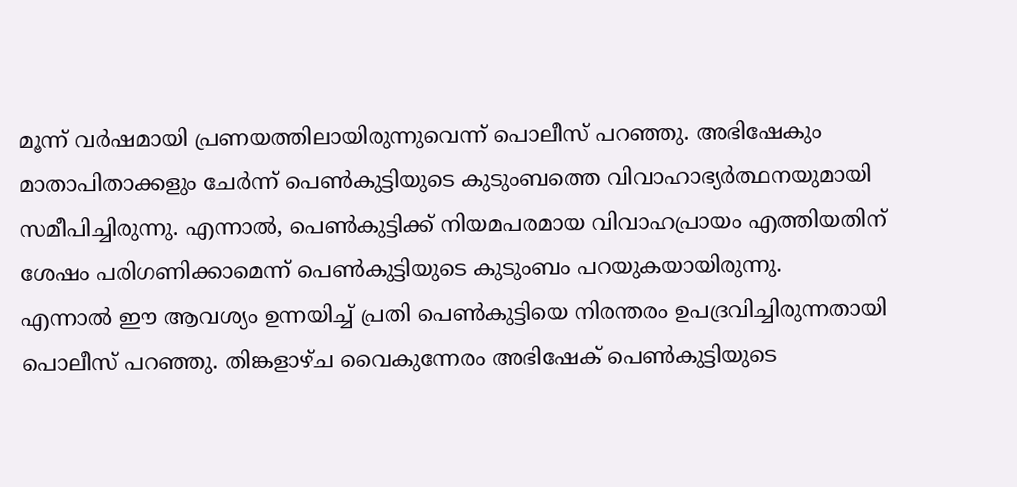മൂന്ന് വർഷമായി പ്രണയത്തിലായിരുന്നുവെന്ന് പൊലീസ് പറഞ്ഞു. അഭിഷേകും മാതാപിതാക്കളും ചേർന്ന് പെൺകുട്ടിയുടെ കുടുംബത്തെ വിവാഹാഭ്യർത്ഥനയുമായി സമീപിച്ചിരുന്നു. എന്നാൽ, പെൺകുട്ടിക്ക് നിയമപരമായ വിവാഹപ്രായം എത്തിയതിന് ശേഷം പരിഗണിക്കാമെന്ന് പെൺകുട്ടിയുടെ കുടുംബം പറയുകയായിരുന്നു.
എന്നാൽ ഈ ആവശ്യം ഉന്നയിച്ച് പ്രതി പെൺകുട്ടിയെ നിരന്തരം ഉപദ്രവിച്ചിരുന്നതായി പൊലീസ് പറഞ്ഞു. തിങ്കളാഴ്ച വൈകുന്നേരം അഭിഷേക് പെൺകുട്ടിയുടെ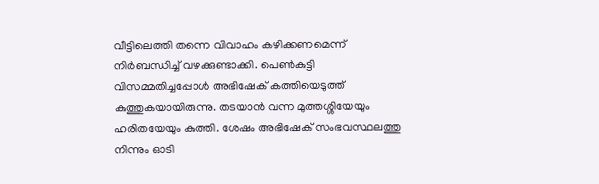വീട്ടിലെത്തി തന്നെ വിവാഹം കഴിക്കണമെന്ന് നിർബന്ധിച്ച് വഴക്കുണ്ടാക്കി. പെൺകുട്ടി വിസമ്മതിച്ചപ്പോൾ അഭിഷേക് കത്തിയെടുത്ത് കുത്തുകയായിരുന്നു. തടയാൻ വന്ന മുത്തശ്ശിയേയും ഹരിതയേയും കുത്തി. ശേഷം അഭിഷേക് സംഭവസ്ഥലത്തു നിന്നും ഓടി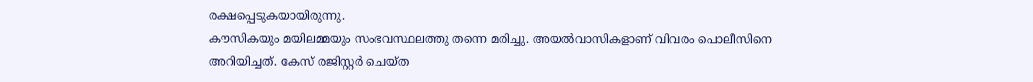രക്ഷപ്പെടുകയായിരുന്നു.
കൗസികയും മയിലമ്മയും സംഭവസ്ഥലത്തു തന്നെ മരിച്ചു. അയൽവാസികളാണ് വിവരം പൊലീസിനെ അറിയിച്ചത്. കേസ് രജിസ്റ്റർ ചെയ്ത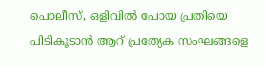പൊലീസ്, ഒളിവിൽ പോയ പ്രതിയെ പിടികൂടാൻ ആറ് പ്രത്യേക സംഘങ്ങളെ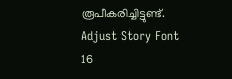രൂപീകരിച്ചിട്ടുണ്ട്.
Adjust Story Font
16